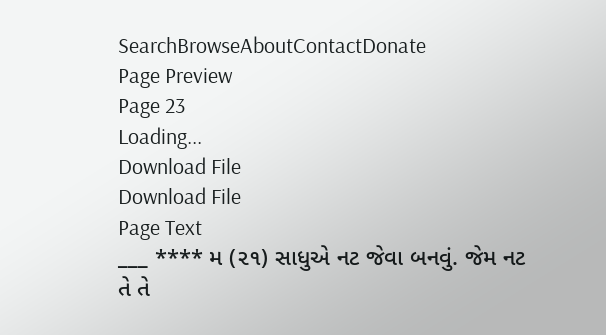SearchBrowseAboutContactDonate
Page Preview
Page 23
Loading...
Download File
Download File
Page Text
___ **** મ (૨૧) સાધુએ નટ જેવા બનવું. જેમ નટ તે તે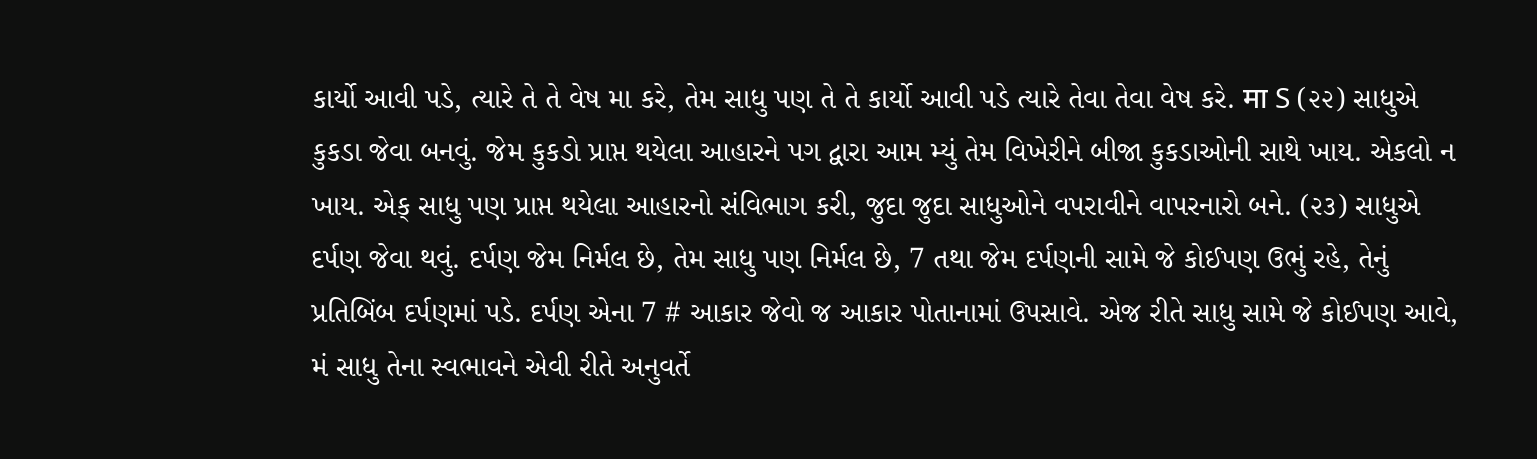કાર્યો આવી પડે, ત્યારે તે તે વેષ મા કરે, તેમ સાધુ પણ તે તે કાર્યો આવી પડે ત્યારે તેવા તેવા વેષ કરે. मा S (૨૨) સાધુએ કુકડા જેવા બનવું. જેમ કુકડો પ્રાપ્ત થયેલા આહારને પગ દ્વારા આમ મ્યું તેમ વિખેરીને બીજા કુકડાઓની સાથે ખાય. એકલો ન ખાય. એક્ સાધુ પણ પ્રાપ્ત થયેલા આહારનો સંવિભાગ કરી, જુદા જુદા સાધુઓને વપરાવીને વાપરનારો બને. (૨૩) સાધુએ દર્પણ જેવા થવું. દર્પણ જેમ નિર્મલ છે, તેમ સાધુ પણ નિર્મલ છે, 7 તથા જેમ દર્પણની સામે જે કોઈપણ ઉભું રહે, તેનું પ્રતિબિંબ દર્પણમાં પડે. દર્પણ એના 7 # આકાર જેવો જ આકાર પોતાનામાં ઉપસાવે. એજ રીતે સાધુ સામે જે કોઈપણ આવે, મં સાધુ તેના સ્વભાવને એવી રીતે અનુવર્તે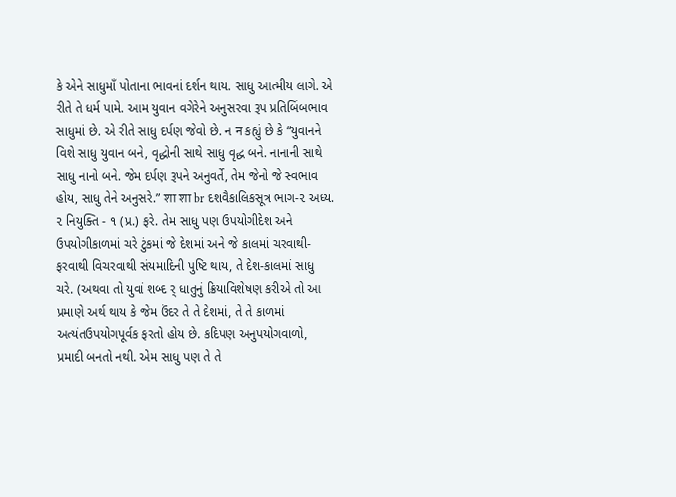કે એને સાધુમાઁ પોતાના ભાવનાં દર્શન થાય. સાધુ આત્મીય લાગે. એ રીતે તે ધર્મ પામે. આમ યુવાન વગેરેને અનુસરવા રૂપ પ્રતિબિંબભાવ સાધુમાં છે. એ રીતે સાધુ દર્પણ જેવો છે. ન न કહ્યું છે કે “યુવાનને વિશે સાધુ યુવાન બને, વૃદ્ધોની સાથે સાધુ વૃદ્ધ બને. નાનાની સાથે સાધુ નાનો બને. જેમ દર્પણ રૂપને અનુવર્તે, તેમ જેનો જે સ્વભાવ હોય, સાધુ તેને અનુસરે.” शा शा br દશવૈકાલિકસૂત્ર ભાગ-૨ અધ્ય. ૨ નિયુક્તિ - ૧ (પ્ર.) ફરે. તેમ સાધુ પણ ઉપયોગીદેશ અને ઉપયોગીકાળમાં ચરે ટુંકમાં જે દેશમાં અને જે કાલમાં ચરવાથી-ફરવાથી વિચરવાથી સંયમાદિની પુષ્ટિ થાય, તે દેશ-કાલમાં સાધુ ચરે. (અથવા તો યુવાં શબ્દ ર્ ધાતુનું ક્રિયાવિશેષણ કરીએ તો આ પ્રમાણે અર્થ થાય કે જેમ ઉંદર તે તે દેશમાં, તે તે કાળમાં અત્યંતઉપયોગપૂર્વક ફરતો હોય છે. કદિપણ અનુપયોગવાળો, પ્રમાદી બનતો નથી. એમ સાધુ પણ તે તે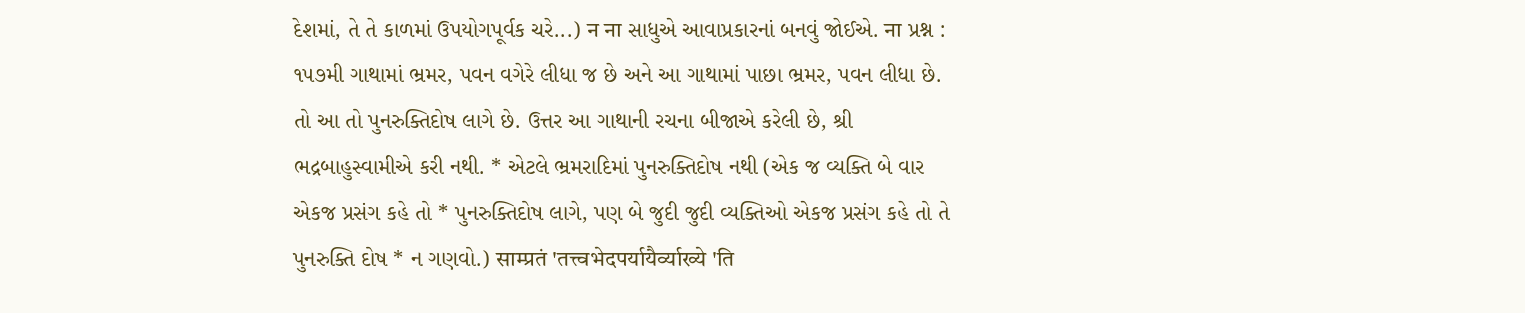દેશમાં, તે તે કાળમાં ઉપયોગપૂર્વક ચરે...) न ना સાધુએ આવાપ્રકારનાં બનવું જોઈએ. ना પ્રશ્ન : ૧૫૭મી ગાથામાં ભ્રમર, પવન વગેરે લીધા જ છે અને આ ગાથામાં પાછા ભ્રમર, પવન લીધા છે. તો આ તો પુનરુક્તિદોષ લાગે છે. ઉત્તર આ ગાથાની રચના બીજાએ કરેલી છે, શ્રી ભદ્રબાહુસ્વામીએ કરી નથી. * એટલે ભ્રમરાદિમાં પુનરુક્તિદોષ નથી (એક જ વ્યક્તિ બે વાર એકજ પ્રસંગ કહે તો * પુનરુક્તિદોષ લાગે, પણ બે જુદી જુદી વ્યક્તિઓ એકજ પ્રસંગ કહે તો તે પુનરુક્તિ દોષ * ન ગણવો.) साम्प्रतं 'तत्त्वभेदपर्यायैर्व्याख्ये 'ति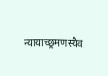न्यायाच्छ्रमणस्यैव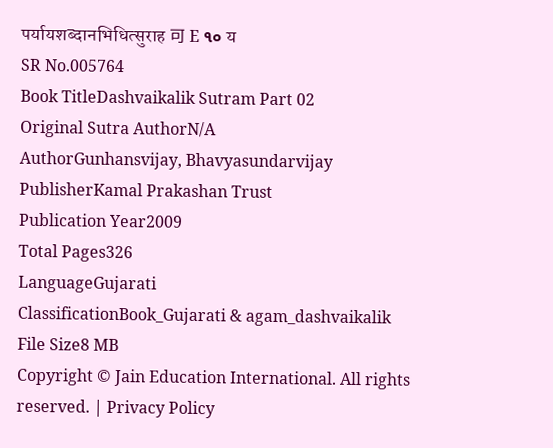पर्यायशब्दानभिधित्सुराह 可 E ૧૦ य
SR No.005764
Book TitleDashvaikalik Sutram Part 02
Original Sutra AuthorN/A
AuthorGunhansvijay, Bhavyasundarvijay
PublisherKamal Prakashan Trust
Publication Year2009
Total Pages326
LanguageGujarati
ClassificationBook_Gujarati & agam_dashvaikalik
File Size8 MB
Copyright © Jain Education International. All rights reserved. | Privacy Policy